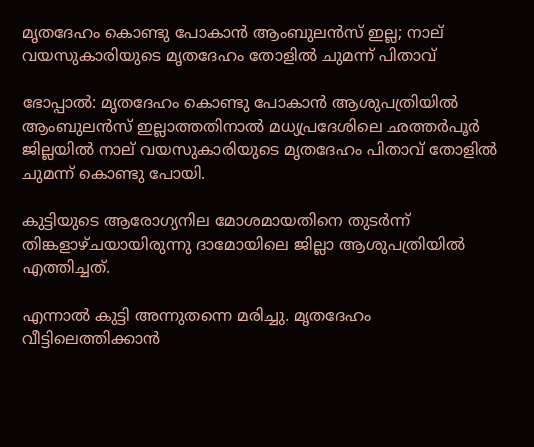മൃതദേഹം കൊണ്ടു പോകാന്‍ ആംബുലന്‍സ് ഇല്ല; നാല് വയസുകാരിയുടെ മൃതദേഹം തോളില്‍ ചുമന്ന് പിതാവ്

ഭോപ്പാല്‍: മൃതദേഹം കൊണ്ടു പോകാന്‍ ആശുപത്രിയില്‍ ആംബുലന്‍സ് ഇല്ലാത്തതിനാല്‍ മധ്യപ്രദേശിലെ ഛത്തര്‍പൂര്‍ ജില്ലയില്‍ നാല് വയസുകാരിയുടെ മൃതദേഹം പിതാവ് തോളില്‍ ചുമന്ന് കൊണ്ടു പോയി.

കുട്ടിയുടെ ആരോഗ്യനില മോശമായതിനെ തുടര്‍ന്ന് തിങ്കളാഴ്ചയായിരുന്നു ദാമോയിലെ ജില്ലാ ആശുപത്രിയില്‍ എത്തിച്ചത്.

എന്നാല്‍ കുട്ടി അന്നുതന്നെ മരിച്ചു. മൃതദേഹം വീട്ടിലെത്തിക്കാന്‍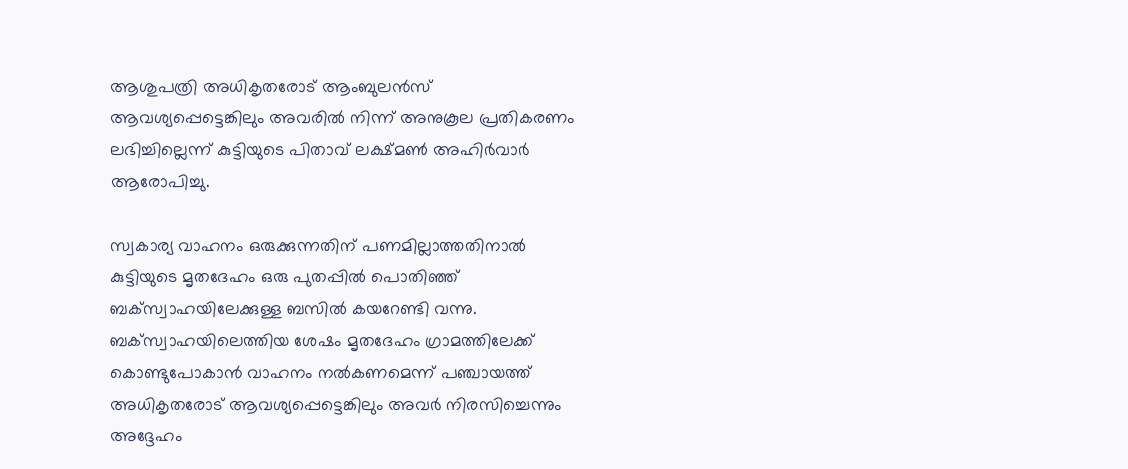ആശുപത്രി അധികൃതരോട് ആംബുലന്‍സ് ആവശ്യപ്പെട്ടെങ്കിലും അവരില്‍ നിന്ന് അനുകൂല പ്രതികരണം ലഭിച്ചില്ലെന്ന് കുട്ടിയുടെ പിതാവ് ലക്ഷ്മണ്‍ അഹിര്‍വാര്‍ ആരോപിച്ചു.

സ്വകാര്യ വാഹനം ഒരുക്കുന്നതിന് പണമില്ലാത്തതിനാല്‍ കുട്ടിയുടെ മൃതദേഹം ഒരു പുതപ്പില്‍ പൊതിഞ്ഞ് ബക്‌സ്വാഹയിലേക്കുള്ള ബസില്‍ കയറേണ്ടി വന്നു. ബക്സ്വാഹയിലെത്തിയ ശേഷം മൃതദേഹം ഗ്രാമത്തിലേക്ക് കൊണ്ടുപോകാന്‍ വാഹനം നല്‍കണമെന്ന് പഞ്ചായത്ത് അധികൃതരോട് ആവശ്യപ്പെട്ടെങ്കിലും അവര്‍ നിരസിച്ചെന്നും അദ്ദേഹം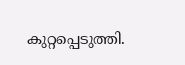കുറ്റപ്പെടുത്തി.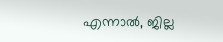എന്നാല്‍, ജില്ല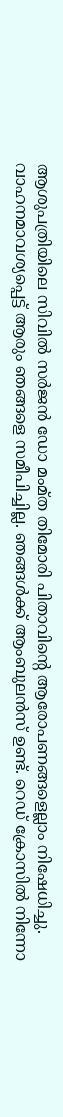ആശുപത്രിയിലെ സിവില്‍ സര്‍ജന്‍ ഡോ മംമ്ത തിമോരി പിതാവിന്റെ ആരോപണങ്ങളെല്ലാം നിഷേധിച്ചു. വാഹനമാവശ്യപ്പെട്ട് ആരും ഞങ്ങളെ സമീപിച്ചില്ല. ഞങ്ങള്‍ക്ക് ആംബുലന്‍സ് ഉണ്ട്. റെഡ് ക്രോസില്‍ നിന്നോ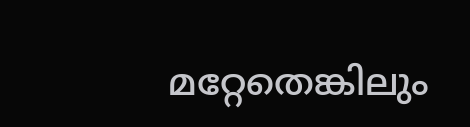മറ്റേതെങ്കിലും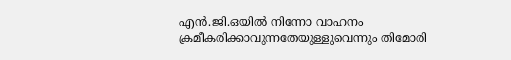എന്‍.ജി.ഒയില്‍ നിന്നോ വാഹനം ക്രമീകരിക്കാവുന്നതേയുള്ളുവെന്നും തിമോരി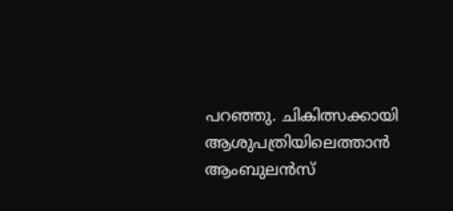പറഞ്ഞു. ചികിത്സക്കായി ആശുപത്രിയിലെത്താന്‍ ആംബുലന്‍സ്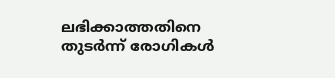ലഭിക്കാത്തതിനെ തുടര്‍ന്ന് രോഗികള്‍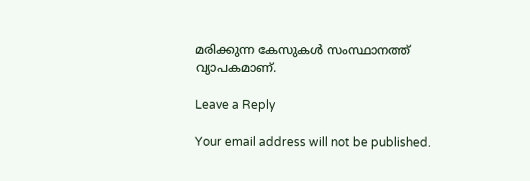മരിക്കുന്ന കേസുകള്‍ സംസ്ഥാനത്ത് വ്യാപകമാണ്.

Leave a Reply

Your email address will not be published.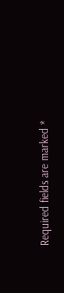Required fields are marked *